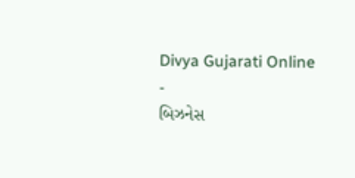Divya Gujarati Online
-
બિઝનેસ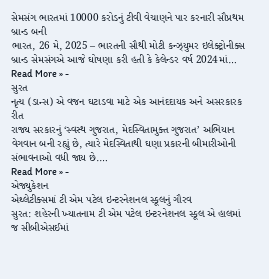સેમસંગ ભારતમાં 10000 કરોડનું ટીવી વેચાણને પાર કરનારી સૌપ્રથમ બ્રાન્ડ બની
ભારત, 26 મે, 2025 – ભારતની સૌથી મોટી કન્ઝ્યુમર ઇલેક્ટ્રોનીક્સ બ્રાન્ડ સેમસંગએ આજે ઘોષણા કરી હતી કે કેલેન્ડર વર્ષ 2024માં…
Read More » -
સુરત
નૃત્ય (ડાન્સ) એ વજન ઘટાડવા માટે એક આનંદદાયક અને અસરકારક રીત
રાજ્ય સરકારનું ‘સ્વસ્થ ગુજરાત, મેદસ્વિતામુક્ત ગુજરાત’ અભિયાન વેગવાન બની રહ્યું છે, ત્યારે મેદસ્વિતાથી ઘણા પ્રકારની બીમારીઓની સંભાવનાઓ વધી જાય છે.…
Read More » -
એજ્યુકેશન
એથ્લેટીક્સમાં ટી એમ પટેલ ઇન્ટરનેશનલ સ્કૂલનું ગૌરવ
સુરત: શહેરની ખ્યાતનામ ટી એમ પટેલ ઇન્ટરનેશનલ સ્કૂલ એ હાલમાં જ સીબીએસઈમાં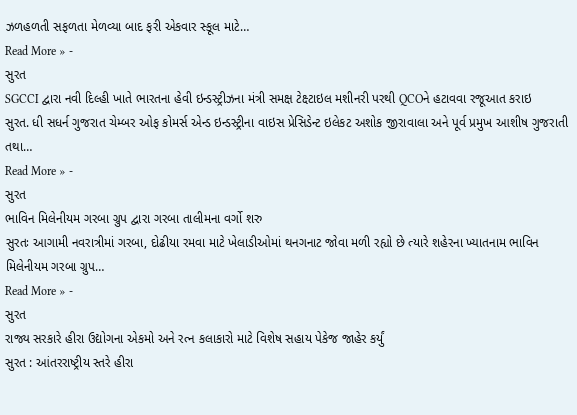ઝળહળતી સફળતા મેળવ્યા બાદ ફરી એકવાર સ્કૂલ માટે…
Read More » -
સુરત
SGCCI દ્વારા નવી દિલ્હી ખાતે ભારતના હેવી ઇન્ડસ્ટ્રીઝના મંત્રી સમક્ષ ટેક્ષ્ટાઇલ મશીનરી પરથી QCOને હટાવવા રજૂઆત કરાઇ
સુરત. ધી સધર્ન ગુજરાત ચેમ્બર ઓફ કોમર્સ એન્ડ ઇન્ડસ્ટ્રીના વાઇસ પ્રેસિડેન્ટ ઇલેકટ અશોક જીરાવાલા અને પૂર્વ પ્રમુખ આશીષ ગુજરાતી તથા…
Read More » -
સુરત
ભાવિન મિલેનીયમ ગરબા ગ્રુપ દ્વારા ગરબા તાલીમના વર્ગો શરુ
સુરતઃ આગામી નવરાત્રીમાં ગરબા, દોઢીયા રમવા માટે ખેલાડીઓમાં થનગનાટ જોવા મળી રહ્યો છે ત્યારે શહેરના ખ્યાતનામ ભાવિન મિલેનીયમ ગરબા ગ્રુપ…
Read More » -
સુરત
રાજ્ય સરકારે હીરા ઉદ્યોગના એકમો અને રત્ન કલાકારો માટે વિશેષ સહાય પેકેજ જાહેર કર્યું
સુરત : આંતરરાષ્ટ્રીય સ્તરે હીરા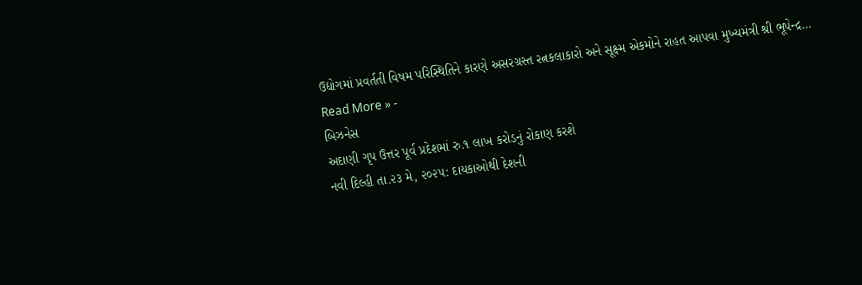ઉદ્યોગમાં પ્રવર્તતી વિષમ પરિસ્થિતિને કારણે અસરગ્રસ્ત રત્નકલાકારો અને સૂક્ષ્મ એકમોને રાહત આપવા મુખ્યમંત્રી શ્રી ભૂપેન્દ્ર…
Read More » -
બિઝનેસ
અદાણી ગૃપ ઉત્તર પૂર્વ પ્રદેશમાં રુ.૧ લાખ કરોડનું રોકાણ કરશે
નવી દિલ્હી તા.૨૩ મે, ૨૦૨૫: દાયકાઓથી દેશની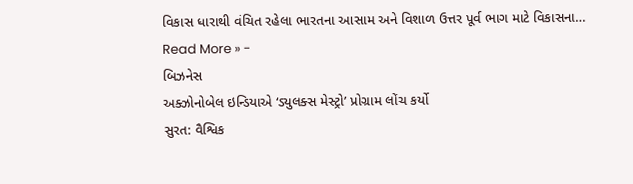વિકાસ ધારાથી વંચિત રહેલા ભારતના આસામ અને વિશાળ ઉત્તર પૂર્વ ભાગ માટે વિકાસના…
Read More » -
બિઝનેસ
અક્ઝોનોબેલ ઇન્ડિયાએ ‘ડ્યુલક્સ મેસ્ટ્રો’ પ્રોગ્રામ લોંચ કર્યો
સુરત: વૈશ્વિક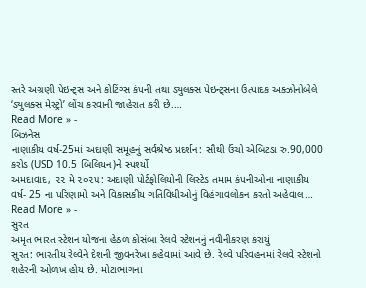સ્તરે અગ્રણી પેઇન્ટ્સ અને કોટિંગ્સ કંપની તથા ડ્યુલક્સ પેઇન્ટ્સના ઉત્પાદક અક્ઝોનોબેલે ‘ડ્યુલક્સ મેસ્ટ્રો’ લોંચ કરવાની જાહેરાત કરી છે.…
Read More » -
બિઝનેસ
નાણાકીય વર્ષ-25માં અદાણી સમૂહનું સર્વશ્રેષ્ઠ પ્રદર્શન: સૌથી ઉંચો એબિટડા રુ.90,000 કરોડ (USD 10.5 બિલિયન)ને સ્પર્શ્યો
અમદાવાદ, ૨૨ મે ૨૦૨૫: અદાણી પોર્ટફોલિયોની લિસ્ટેડ તમામ કંપનીઓના નાણાકીય વર્ષ- 25 ના પરિણામો અને વિકાસકીય ગતિવિધીઓનું વિહંગાવલોકન કરતો અહેવાલ…
Read More » -
સુરત
અમૃત ભારત સ્ટેશન યોજના હેઠળ કોસંબા રેલવે સ્ટેશનનું નવીનીકરણ કરાયું
સુરત: ભારતીય રેલ્વેને દેશની જીવનરેખા કહેવામાં આવે છે. રેલ્વે પરિવહનમાં રેલવે સ્ટેશનો શહેરની ઓળખ હોય છે. મોટાભાગના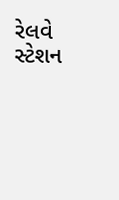રેલવે સ્ટેશન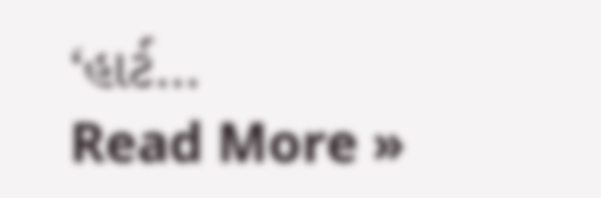‘હાર્ટ…
Read More »